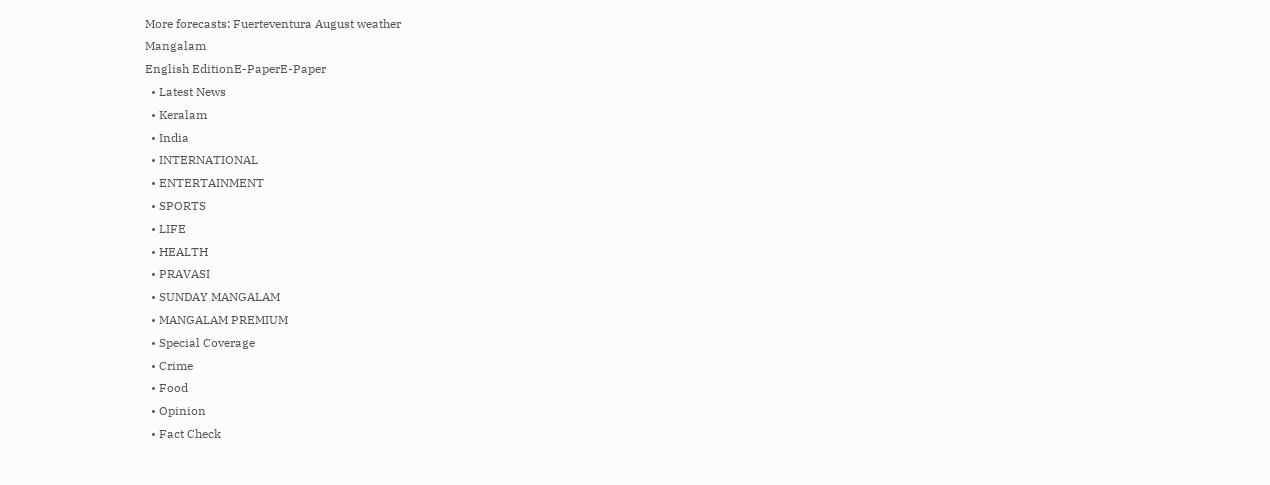More forecasts: Fuerteventura August weather
Mangalam
English EditionE-PaperE-Paper
  • Latest News
  • Keralam
  • India
  • INTERNATIONAL
  • ENTERTAINMENT
  • SPORTS
  • LIFE
  • HEALTH
  • PRAVASI
  • SUNDAY MANGALAM
  • MANGALAM PREMIUM
  • Special Coverage
  • Crime
  • Food
  • Opinion
  • Fact Check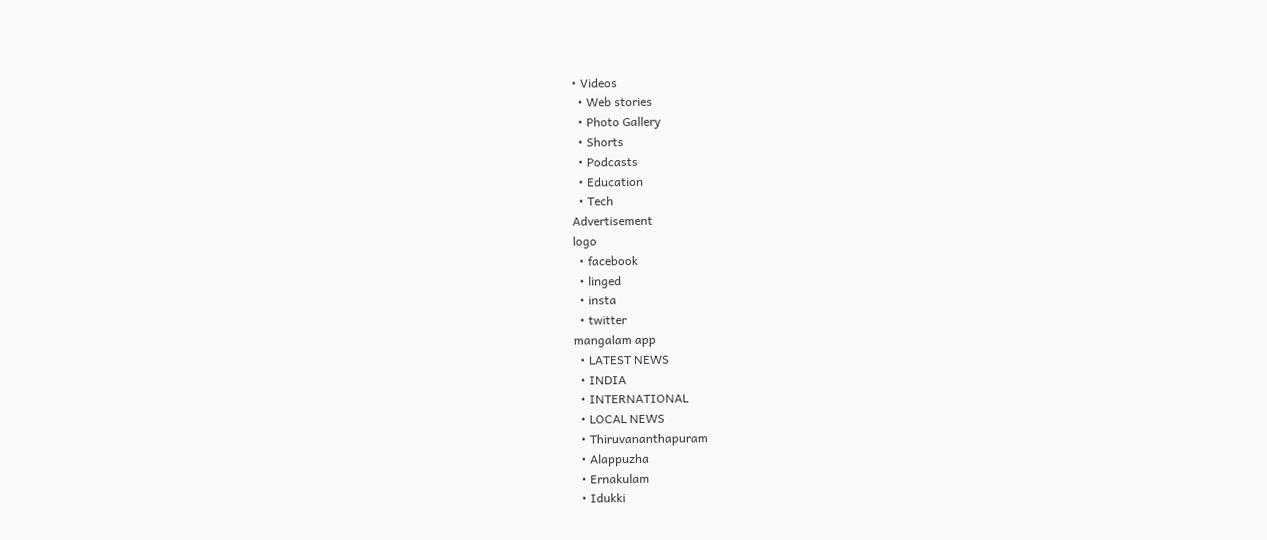• Videos
  • Web stories
  • Photo Gallery
  • Shorts
  • Podcasts
  • Education
  • Tech
Advertisement
logo
  • facebook
  • linged
  • insta
  • twitter
mangalam app
  • LATEST NEWS
  • INDIA
  • INTERNATIONAL
  • LOCAL NEWS
  • Thiruvananthapuram
  • Alappuzha
  • Ernakulam
  • Idukki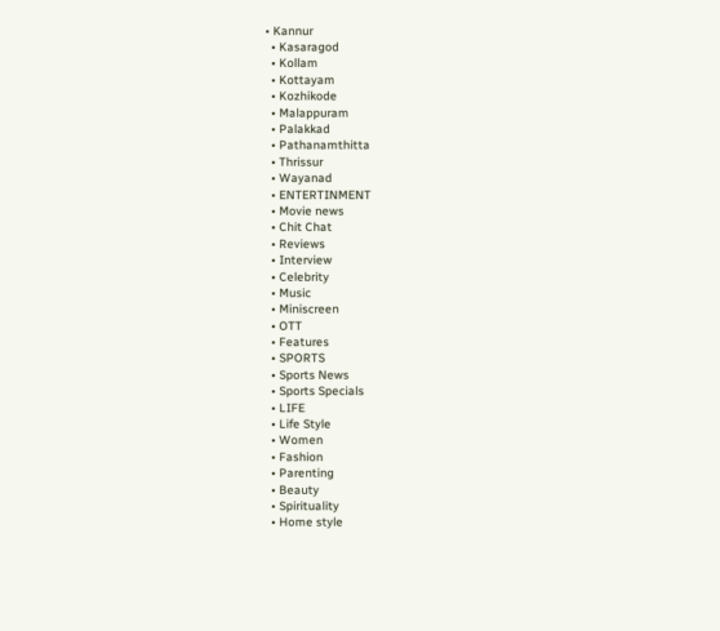• Kannur
  • Kasaragod
  • Kollam
  • Kottayam
  • Kozhikode
  • Malappuram
  • Palakkad
  • Pathanamthitta
  • Thrissur
  • Wayanad
  • ENTERTINMENT
  • Movie news
  • Chit Chat
  • Reviews
  • Interview
  • Celebrity
  • Music
  • Miniscreen
  • OTT
  • Features
  • SPORTS
  • Sports News
  • Sports Specials
  • LIFE
  • Life Style
  • Women
  • Fashion
  • Parenting
  • Beauty
  • Spirituality
  • Home style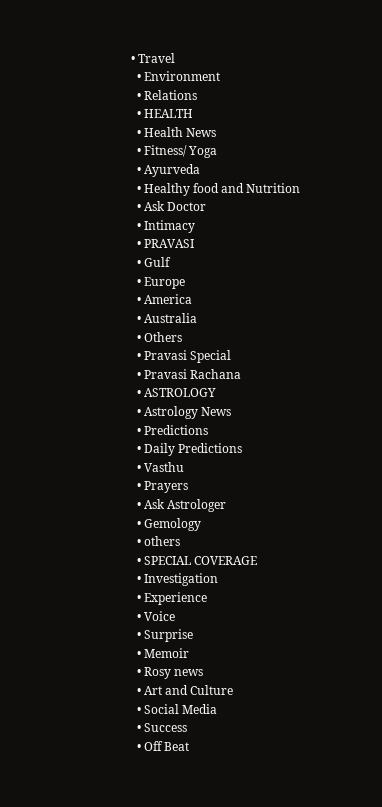• Travel
  • Environment
  • Relations
  • HEALTH
  • Health News
  • Fitness/ Yoga
  • Ayurveda
  • Healthy food and Nutrition
  • Ask Doctor
  • Intimacy
  • PRAVASI
  • Gulf
  • Europe
  • America
  • Australia
  • Others
  • Pravasi Special
  • Pravasi Rachana
  • ASTROLOGY
  • Astrology News
  • Predictions
  • Daily Predictions
  • Vasthu
  • Prayers
  • Ask Astrologer
  • Gemology
  • others
  • SPECIAL COVERAGE
  • Investigation
  • Experience
  • Voice
  • Surprise
  • Memoir
  • Rosy news
  • Art and Culture
  • Social Media
  • Success
  • Off Beat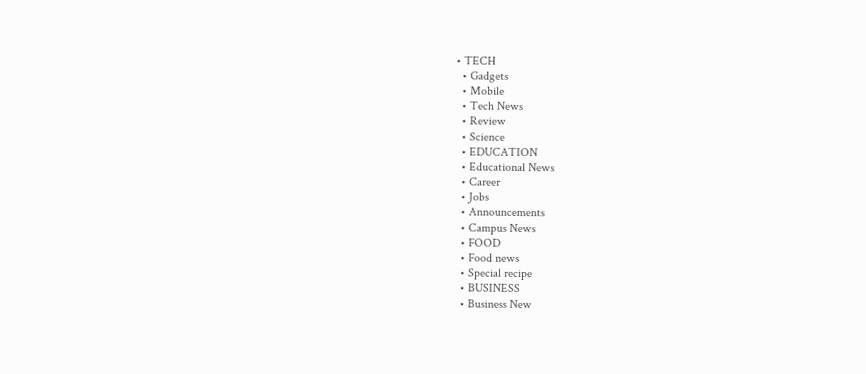• TECH
  • Gadgets
  • Mobile
  • Tech News
  • Review
  • Science
  • EDUCATION
  • Educational News
  • Career
  • Jobs
  • Announcements
  • Campus News
  • FOOD
  • Food news
  • Special recipe
  • BUSINESS
  • Business New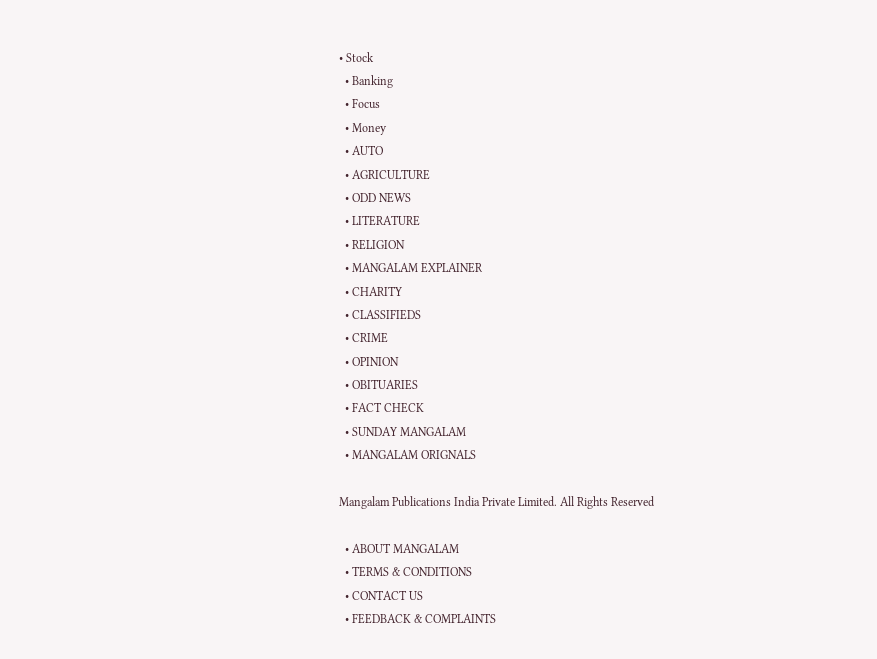• Stock
  • Banking
  • Focus
  • Money
  • AUTO
  • AGRICULTURE
  • ODD NEWS
  • LITERATURE
  • RELIGION
  • MANGALAM EXPLAINER
  • CHARITY
  • CLASSIFIEDS
  • CRIME
  • OPINION
  • OBITUARIES
  • FACT CHECK
  • SUNDAY MANGALAM
  • MANGALAM ORIGNALS

Mangalam Publications India Private Limited. All Rights Reserved

  • ABOUT MANGALAM
  • TERMS & CONDITIONS
  • CONTACT US
  • FEEDBACK & COMPLAINTS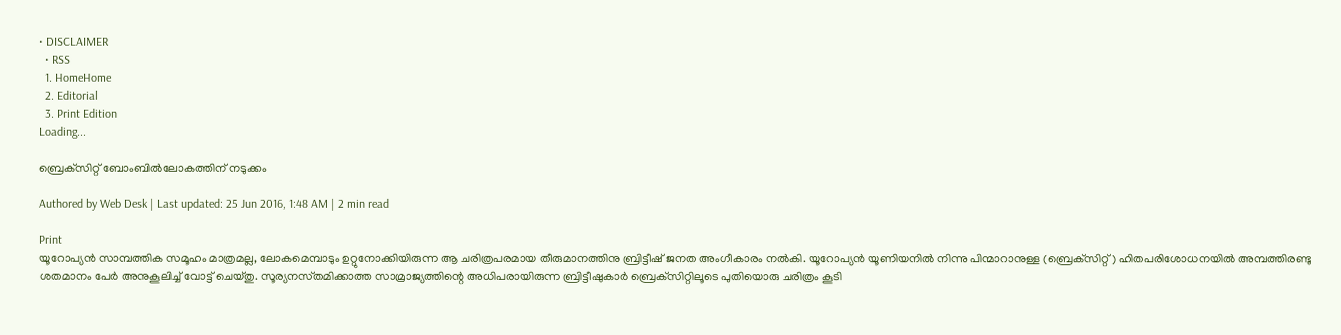• DISCLAIMER
  • RSS
  1. HomeHome
  2. Editorial
  3. Print Edition
Loading...

ബ്രെക്‌സിറ്റ്‌ ബോംബില്‍ലോകത്തിന്‌ നടുക്കം

Authored by Web Desk | Last updated: 25 Jun 2016, 1:48 AM | 2 min read

Print
യൂറോപ്യന്‍ സാമ്പത്തിക സമൂഹം മാത്രമല്ല, ലോകമെമ്പാടും ഉറ്റുനോക്കിയിരുന്ന ആ ചരിത്രപരമായ തീരുമാനത്തിനു ബ്രിട്ടീഷ്‌ ജനത അംഗീകാരം നല്‍കി. യൂറോപ്യന്‍ യൂണിയനില്‍ നിന്നു പിന്മാറാനുള്ള (ബ്രെക്‌സിറ്റ്‌) ഹിതപരിശോധനയില്‍ അമ്പത്തിരണ്ടു ശതമാനം പേര്‍ അനുകൂലിച്ച്‌ വോട്ട്‌ ചെയ്‌തു. സൂര്യനസ്‌തമിക്കാത്ത സാമ്രാജ്യത്തിന്റെ അധിപരായിരുന്ന ബ്രിട്ടീഷുകാര്‍ ബ്രെക്‌സിറ്റിലൂടെ പുതിയൊരു ചരിത്രം കൂടി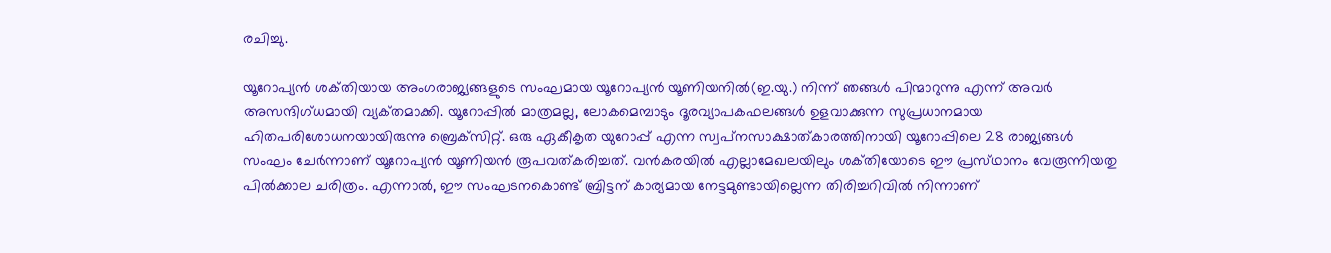രചിച്ചു.

യൂറോപ്യന്‍ ശക്‌തിയായ അംഗരാജ്യങ്ങളുടെ സംഘമായ യൂറോപ്യന്‍ യൂണിയനില്‍(ഇ.യു.) നിന്ന്‌ ഞങ്ങള്‍ പിന്മാറുന്നു എന്ന്‌ അവര്‍ അസന്ദിഗ്‌ധമായി വ്യക്‌തമാക്കി. യൂറോപ്പില്‍ മാത്രമല്ല, ലോകമെമ്പാടും ദൂരവ്യാപകഫലങ്ങള്‍ ഉളവാക്കുന്ന സുപ്രധാനമായ ഹിതപരിശോധനയായിരുന്നു ബ്രെക്‌സിറ്റ്‌. ഒരു ഏകീകൃത യുറോപ്പ്‌ എന്ന സ്വപ്‌നസാക്ഷാത്‌കാരത്തിനായി യൂറോപ്പിലെ 28 രാജ്യങ്ങള്‍ സംഘം ചേര്‍ന്നാണ്‌ യൂറോപ്യന്‍ യൂണിയന്‍ രൂപവത്‌കരിച്ചത്‌. വന്‍കരയില്‍ എല്ലാമേഖലയിലും ശക്‌തിയോടെ ഈ പ്രസ്‌ഥാനം വേരൂന്നിയതു പില്‍ക്കാല ചരിത്രം. എന്നാല്‍, ഈ സംഘടനകൊണ്ട്‌ ബ്രിട്ടന്‌ കാര്യമായ നേട്ടമുണ്ടായില്ലെന്ന തിരിച്ചറിവില്‍ നിന്നാണ്‌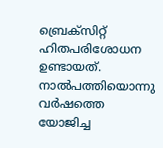ബ്രെക്‌സിറ്റ്‌ ഹിതപരിശോധന ഉണ്ടായത്‌. നാല്‍പത്തിയൊന്നു വര്‍ഷത്തെ യോജിച്ച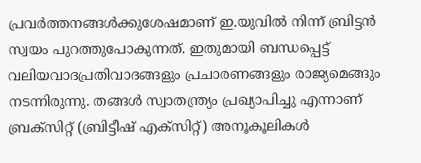പ്രവര്‍ത്തനങ്ങള്‍ക്കുശേഷമാണ്‌ ഇ.യുവില്‍ നിന്ന്‌ ബ്രിട്ടന്‍ സ്വയം പുറത്തുപോകുന്നത്‌. ഇതുമായി ബന്ധപ്പെട്ട്‌ വലിയവാദപ്രതിവാദങ്ങളും പ്രചാരണങ്ങളും രാജ്യമെങ്ങും നടന്നിരുന്നു. തങ്ങള്‍ സ്വാതന്ത്ര്യം പ്രഖ്യാപിച്ചു എന്നാണ്‌ ബ്രക്‌സിറ്റ്‌ (ബ്രിട്ടീഷ്‌ എക്‌സിറ്റ്‌) അനൂകൂലികള്‍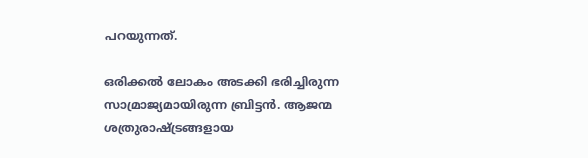പറയുന്നത്‌.

ഒരിക്കല്‍ ലോകം അടക്കി ഭരിച്ചിരുന്ന സാമ്രാജ്യമായിരുന്ന ബ്രിട്ടന്‍. ആജന്മ ശത്രുരാഷ്‌ട്രങ്ങളായ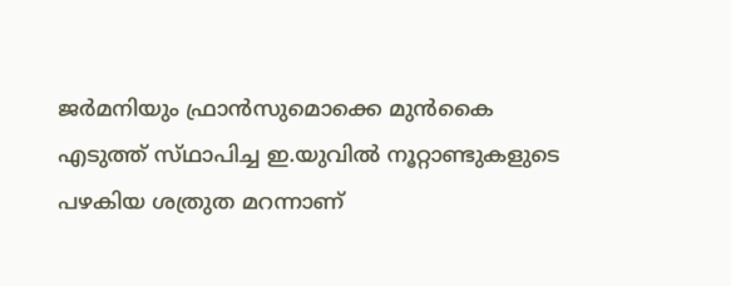ജര്‍മനിയും ഫ്രാന്‍സുമൊക്കെ മുന്‍കൈ എടുത്ത്‌ സ്‌ഥാപിച്ച ഇ.യുവില്‍ നൂറ്റാണ്ടുകളുടെ പഴകിയ ശത്രുത മറന്നാണ്‌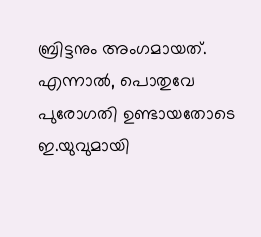ബ്രിട്ടനും അംഗമായത്‌. എന്നാല്‍, പൊതുവേ പുരോഗതി ഉണ്ടായതോടെ ഇ.യുവുമായി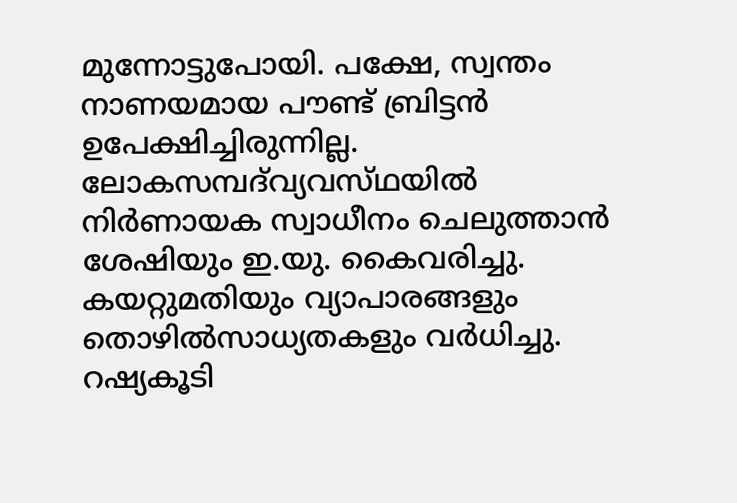മുന്നോട്ടുപോയി. പക്ഷേ, സ്വന്തം നാണയമായ പൗണ്ട്‌ ബ്രിട്ടന്‍ ഉപേക്ഷിച്ചിരുന്നില്ല. ലോകസമ്പദ്‌വ്യവസ്‌ഥയില്‍ നിര്‍ണായക സ്വാധീനം ചെലുത്താന്‍ ശേഷിയും ഇ.യു. കൈവരിച്ചു. കയറ്റുമതിയും വ്യാപാരങ്ങളും തൊഴില്‍സാധ്യതകളും വര്‍ധിച്ചു. റഷ്യകൂടി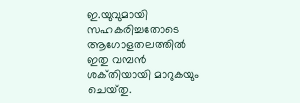ഇ.യുവുമായി സഹകരിച്ചതോടെ ആഗോളതലത്തില്‍ ഇതു വമ്പന്‍ ശക്‌തിയായി മാറുകയും ചെയ്‌തു.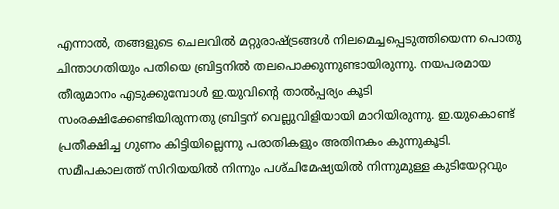എന്നാല്‍, തങ്ങളുടെ ചെലവില്‍ മറ്റുരാഷ്‌ട്രങ്ങള്‍ നിലമെച്ചപ്പെടുത്തിയെന്ന പൊതു ചിന്താഗതിയും പതിയെ ബ്രിട്ടനില്‍ തലപൊക്കുന്നുണ്ടായിരുന്നു. നയപരമായ തീരുമാനം എടുക്കുമ്പോള്‍ ഇ.യുവിന്റെ താല്‍പ്പര്യം കൂടി സംരക്ഷിക്കേണ്ടിയിരുന്നതു ബ്രിട്ടന്‌ വെല്ലുവിളിയായി മാറിയിരുന്നു. ഇ.യുകൊണ്ട്‌ പ്രതീക്ഷിച്ച ഗുണം കിട്ടിയില്ലെന്നു പരാതികളും അതിനകം കുന്നുകൂടി. സമീപകാലത്ത്‌ സിറിയയില്‍ നിന്നും പശ്‌ചിമേഷ്യയില്‍ നിന്നുമുള്ള കുടിയേറ്റവും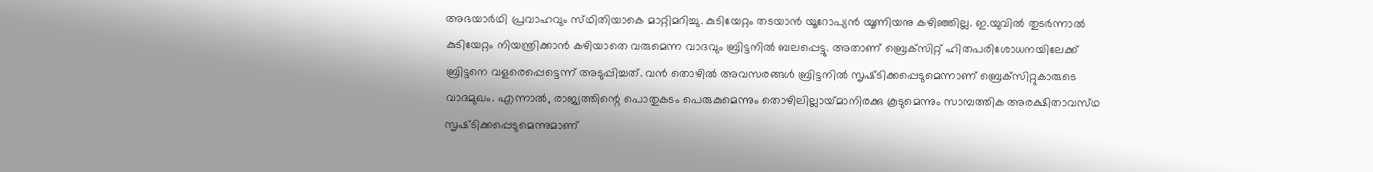അഭയാര്‍ഥി പ്രവാഹവും സ്‌ഥിതിയാകെ മാറ്റിമറിച്ചു. കുടിയേറ്റം തടയാന്‍ യൂറോപ്യന്‍ യൂണിയനു കഴിഞ്ഞില്ല. ഇ.യുവില്‍ തുടര്‍ന്നാല്‍ കുടിയേറ്റം നിയന്ത്രിക്കാന്‍ കഴിയാതെ വരുമെന്ന വാദവും ബ്രിട്ടനില്‍ ബലപ്പെട്ടു. അതാണ്‌ ബ്രെക്‌സിറ്റ്‌ ഹിതപരിശോധനയിലേക്ക്‌ ബ്രിട്ടനെ വളരെപ്പെട്ടെന്ന്‌ അടുപ്പിച്ചത്‌. വന്‍ തൊഴില്‍ അവസരങ്ങള്‍ ബ്രിട്ടനില്‍ സൃഷ്‌ടിക്കപ്പെടുമെന്നാണ്‌ ബ്രെക്‌സിറ്റുകാരുടെ വാദമുഖം. എന്നാല്‍, രാജ്യത്തിന്റെ പൊതുകടം പെരുകുമെന്നും തൊഴിലില്ലായ്‌മാനിരക്കു കൂടുമെന്നും സാമ്പത്തിക അരക്ഷിതാവസ്‌ഥ സൃഷ്‌ടിക്കപ്പെടുമെന്നുമാണ്‌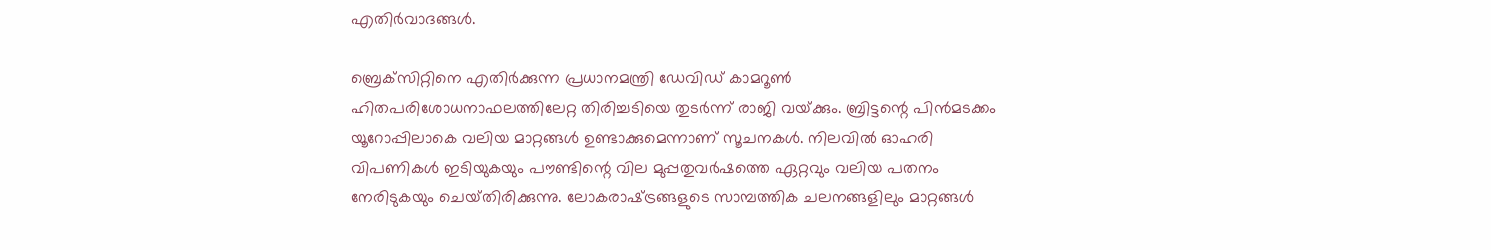എതിര്‍വാദങ്ങള്‍.

ബ്രെക്‌സിറ്റിനെ എതിര്‍ക്കുന്ന പ്രധാനമന്ത്രി ഡേവിഡ്‌ കാമറൂണ്‍ ഹിതപരിശോധനാഫലത്തിലേറ്റ തിരിച്ചടിയെ തുടര്‍ന്ന്‌ രാജി വയ്‌ക്കും. ബ്രിട്ടന്റെ പിന്‍മടക്കം യൂറോപ്പിലാകെ വലിയ മാറ്റങ്ങള്‍ ഉണ്ടാക്കുമെന്നാണ്‌ സൂചനകള്‍. നിലവില്‍ ഓഹരി വിപണികള്‍ ഇടിയുകയും പൗണ്ടിന്റെ വില മുപ്പതുവര്‍ഷത്തെ ഏറ്റവും വലിയ പതനം നേരിടുകയും ചെയ്‌തിരിക്കുന്നു. ലോകരാഷ്‌ട്രങ്ങളുടെ സാമ്പത്തിക ചലനങ്ങളിലും മാറ്റങ്ങള്‍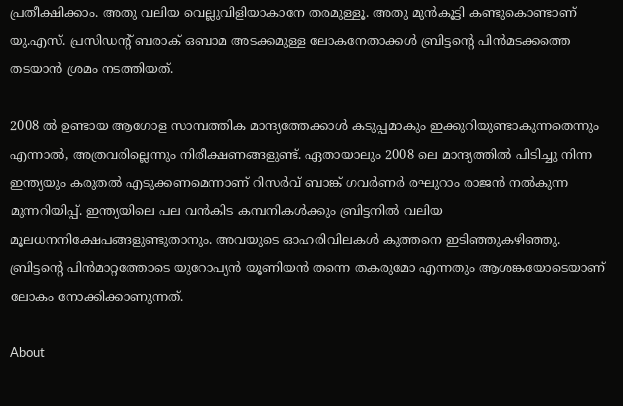പ്രതീക്ഷിക്കാം. അതു വലിയ വെല്ലുവിളിയാകാനേ തരമുള്ളൂ. അതു മുന്‍കൂട്ടി കണ്ടുകൊണ്ടാണ്‌ യു.എസ്‌. പ്രസിഡന്റ്‌ ബരാക്‌ ഒബാമ അടക്കമുള്ള ലോകനേതാക്കള്‍ ബ്രിട്ടന്റെ പിന്‍മടക്കത്തെ തടയാന്‍ ശ്രമം നടത്തിയത്‌.

2008 ല്‍ ഉണ്ടായ ആഗോള സാമ്പത്തിക മാന്ദ്യത്തേക്കാള്‍ കടുപ്പമാകും ഇക്കുറിയുണ്ടാകുന്നതെന്നും എന്നാല്‍, അത്രവരില്ലെന്നും നിരീക്ഷണങ്ങളുണ്ട്‌. ഏതായാലും 2008 ലെ മാന്ദ്യത്തില്‍ പിടിച്ചു നിന്ന ഇന്ത്യയും കരുതല്‍ എടുക്കണമെന്നാണ്‌ റിസര്‍വ്‌ ബാങ്ക്‌ ഗവര്‍ണര്‍ രഘുറാം രാജന്‍ നല്‍കുന്ന മുന്നറിയിപ്പ്‌. ഇന്ത്യയിലെ പല വന്‍കിട കമ്പനികള്‍ക്കും ബ്രിട്ടനില്‍ വലിയ മൂലധനനിക്ഷേപങ്ങളുണ്ടുതാനും. അവയുടെ ഓഹരിവിലകള്‍ കുത്തനെ ഇടിഞ്ഞുകഴിഞ്ഞു. ബ്രിട്ടന്റെ പിന്‍മാറ്റത്തോടെ യുറോപ്യന്‍ യൂണിയന്‍ തന്നെ തകരുമോ എന്നതും ആശങ്കയോടെയാണ്‌ ലോകം നോക്കിക്കാണുന്നത്‌.

About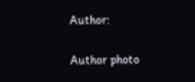Author:

Author photo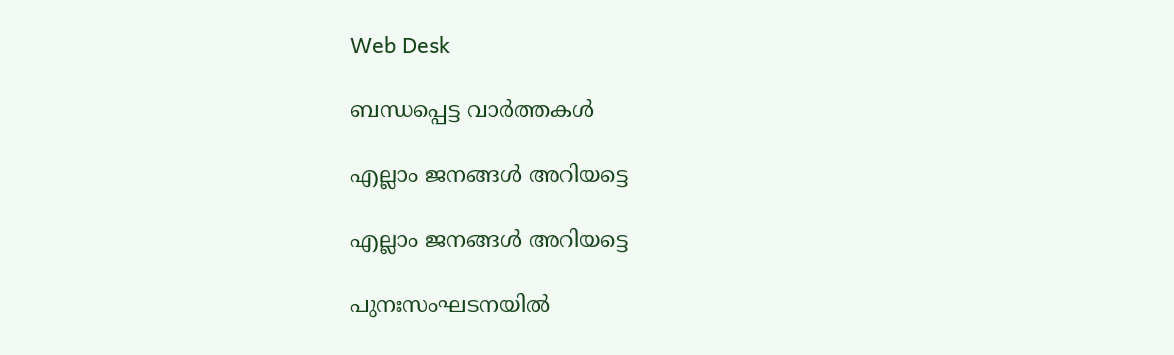Web Desk

ബന്ധപ്പെട്ട വാർത്തകൾ

എല്ലാം ജനങ്ങള്‍ അറിയട്ടെ

എല്ലാം ജനങ്ങള്‍ അറിയട്ടെ

പുനഃസംഘടനയില്‍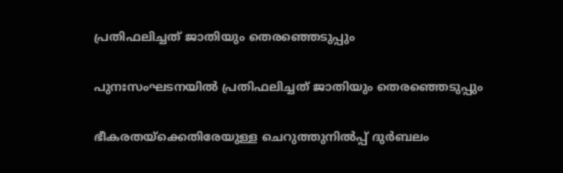പ്രതിഫലിച്ചത്‌ ജാതിയും തെരഞ്ഞെടുപ്പും

പുനഃസംഘടനയില്‍ പ്രതിഫലിച്ചത്‌ ജാതിയും തെരഞ്ഞെടുപ്പും

ഭീകരതയ്‌ക്കെതിരേയുള്ള ചെറുത്തുനില്‍പ്പ്‌ ദുര്‍ബലം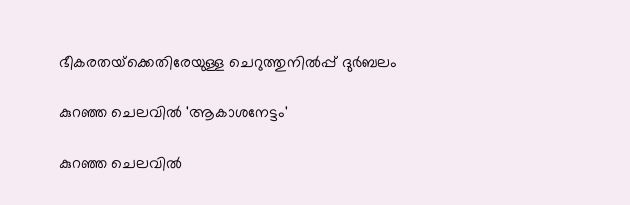ഭീകരതയ്‌ക്കെതിരേയുള്ള ചെറുത്തുനില്‍പ്പ്‌ ദുര്‍ബലം

കുറഞ്ഞ ചെലവില്‍ 'ആകാശനേട്ടം'

കുറഞ്ഞ ചെലവില്‍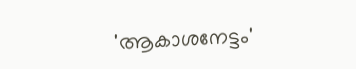'ആകാശനേട്ടം'